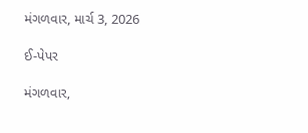મંગળવાર, માર્ચ 3, 2026

ઈ-પેપર

મંગળવાર,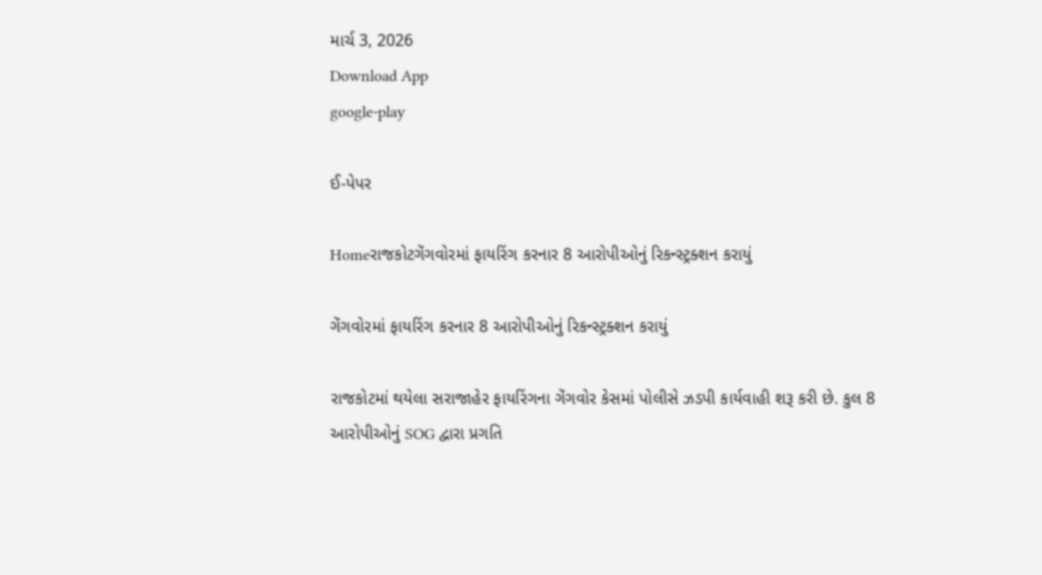માર્ચ 3, 2026
Download App
google-play

ઈ-પેપર

Homeરાજકોટગેંગવોરમાં ફાયરિંગ કરનાર 8 આરોપીઓનું રિકન્સ્ટ્રક્શન કરાયું

ગેંગવોરમાં ફાયરિંગ કરનાર 8 આરોપીઓનું રિકન્સ્ટ્રક્શન કરાયું

રાજકોટમાં થયેલા સરાજાહેર ફાયરિંગના ગેંગવોર કેસમાં પોલીસે ઝડપી કાર્યવાહી શરૂ કરી છે. કુલ 8 આરોપીઓનું SOG દ્વારા પ્રગતિ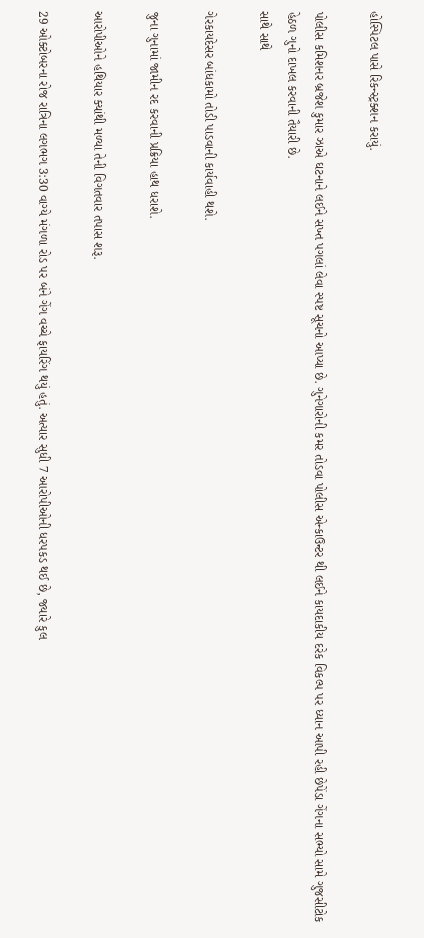હોસ્પિટલ પાસે રિકન્સ્ટ્રક્શન કરાયું.

પોલીસ કમિશનર બ્રજેશ કુમાર ઝાએ ઘટનાને લઈને સખ્ત પગલાં લેવા સ્પષ્ટ સૂચનો આપ્યા છે. ગુનેગારોની કમર તોડવા પોલીસ એન્કાઉન્ટર થી લઈને કાયદાકીય દરેક વિકલ્પ પર ધ્યાન આપી રહી છેપેંડા ગેંગના સભ્યો સામે ગુજસીટોક હેઠળ ગુનો દાખલ કરવાની તૈયારી છે.
સાથે સાથે

ગેરકાયદેસર બાંધકામો તોડી પાડવાની કાર્યવાહી થશે.

જુના ગુનામાં જામીન રદ કરવાની પ્રક્રિયા હાથ ધરાશે.

આરોપીઓને હથિયાર ક્યાંથી મળ્યા તેની વિગતવાર તપાસ શરૂ.

29 ઓક્ટોબરના રોજ રાત્રિના લગભગ 3:30 વાગ્યે મંગળા રોડ પર બંને ગેંગ વચ્ચે ફાયરિંગ થયું હતું. અત્યાર સુધી 7 આરોપીઓની ધરપકડ થઈ છે, જ્યારે કુલ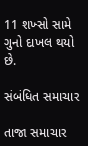11 શખ્સો સામે ગુનો દાખલ થયો છે.

સંબંધિત સમાચાર

તાજા સમાચાર